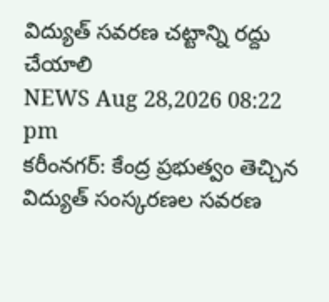విద్యుత్ సవరణ చట్టాన్ని రద్దు చేయాలి
NEWS Aug 28,2026 08:22 pm
కరీంనగర్: కేంద్ర ప్రభుత్వం తెచ్చిన విద్యుత్ సంస్కరణల సవరణ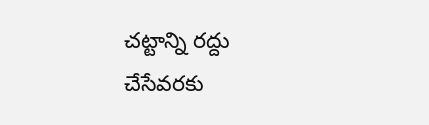చట్టాన్ని రద్దు చేసేవరకు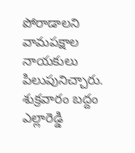పోరాడాలని వామపక్షాల నాయకులు పిలుపునిచ్చారు. శుక్రవారం బద్దం ఎల్లారెడ్డి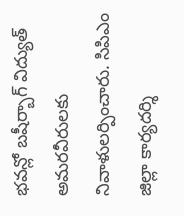భవన్లో బషీర్బాగ్ విద్యుత్ అమరవీరులకు నివాళులర్పించారు. సిపిఎం జిల్లా కార్యదర్శి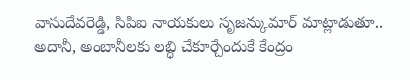వాసుదేవరెడ్డి, సిపిఐ నాయకులు సృజన్కుమార్ మాట్లాడుతూ.. అదానీ, అంబానీలకు లబ్ధి చేకూర్చేందుకే కేంద్రం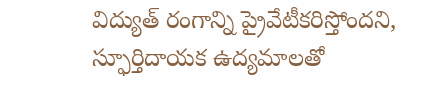విద్యుత్ రంగాన్ని ప్రైవేటీకరిస్తోందని, స్ఫూర్తిదాయక ఉద్యమాలతో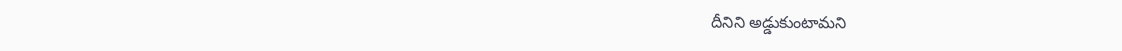దీనిని అడ్డుకుంటామని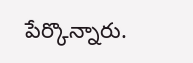పేర్కొన్నారు.